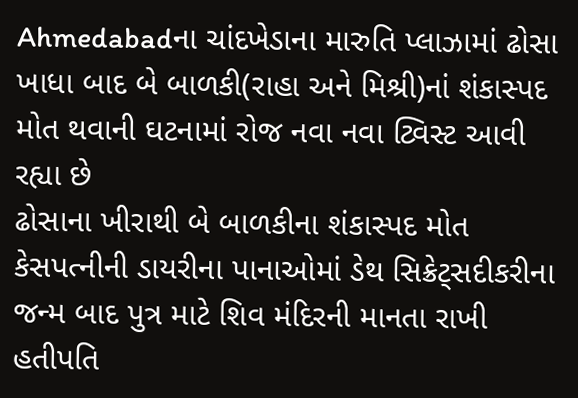Ahmedabadના ચાંદખેડાના મારુતિ પ્લાઝામાં ઢોસા ખાધા બાદ બે બાળકી(રાહા અને મિશ્રી)નાં શંકાસ્પદ મોત થવાની ઘટનામાં રોજ નવા નવા ટ્વિસ્ટ આવી રહ્યા છે
ઢોસાના ખીરાથી બે બાળકીના શંકાસ્પદ મોત કેસપત્નીની ડાયરીના પાનાઓમાં ડેથ સિક્રેટ્સદીકરીના જન્મ બાદ પુત્ર માટે શિવ મંદિરની માનતા રાખી હતીપતિ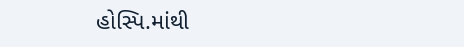હોસ્પિ.માંથી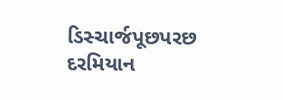ડિસ્ચાર્જપૂછપરછ દરમિયાન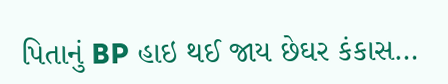પિતાનું BP હાઇ થઈ જાય છેઘર કંકાસ…